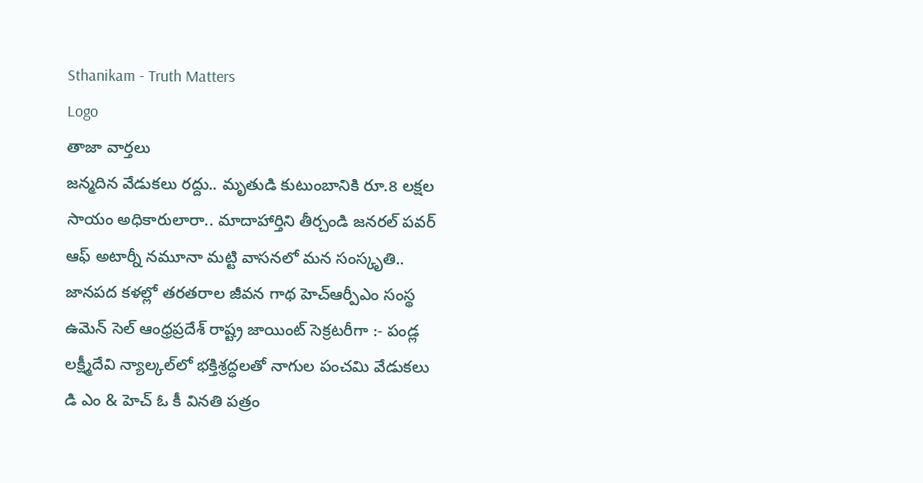Sthanikam - Truth Matters
Logo
తాజా వార్తలు
జన్మదిన వేడుకలు రద్దు.. మృతుడి కుటుంబానికి రూ.8 లక్షల సాయం అధికారులారా.. మాదాహార్తిని తీర్చండి జనరల్ పవర్ ఆఫ్ అటార్నీ నమూనా మట్టి వాసనలో మన సంస్కృతి.. జానపద కళల్లో తరతరాల జీవన గాథ హెచ్ఆర్పీఎం సంస్థ ఉమెన్ సెల్ ఆంధ్రప్రదేశ్ రాష్ట్ర జాయింట్ సెక్రటరీగా :- పండ్ల లక్ష్మీదేవి న్యాల్కల్‌లో భక్తిశ్రద్ధలతో నాగుల పంచమి వేడుకలు డి ఎం & హెచ్ ఓ కీ వినతి పత్రం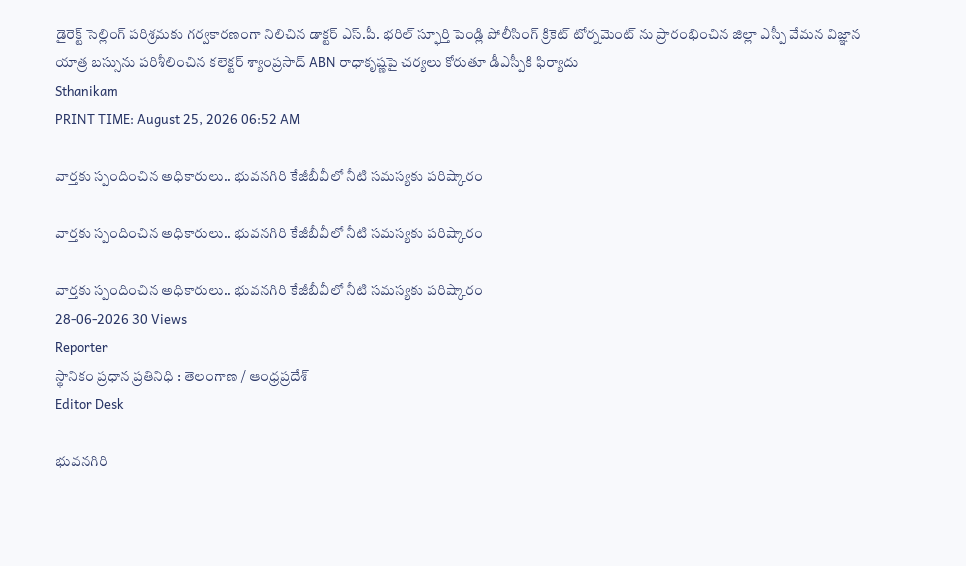డైరెక్ట్ సెల్లింగ్ పరిశ్రమకు గర్వకారణంగా నిలిచిన డాక్టర్ ఎస్.పీ. భరిల్ స్ఫూర్తి పెండ్లి పోలీసింగ్ క్రికెట్ టోర్నమెంట్ ను ప్రారంభించిన జిల్లా ఎస్పీ వేమన విజ్ఞాన యాత్ర బస్సును పరిశీలించిన కలెక్టర్ శ్యాంప్రసాద్ ABN రాధాకృష్ణపై చర్యలు కోరుతూ డీఎస్పీకి ఫిర్యాదు
Sthanikam
PRINT TIME: August 25, 2026 06:52 AM

వార్తకు స్పందించిన అధికారులు.. భువనగిరి కేజీబీవీలో నీటి సమస్యకు పరిష్కారం

వార్తకు స్పందించిన అధికారులు.. భువనగిరి కేజీబీవీలో నీటి సమస్యకు పరిష్కారం

వార్తకు స్పందించిన అధికారులు.. భువనగిరి కేజీబీవీలో నీటి సమస్యకు పరిష్కారం
28-06-2026 30 Views
Reporter
స్థానికం ప్రధాన ప్రతినిధి : తెలంగాణ / ఆంధ్రప్రదేశ్
Editor Desk

భువనగిరి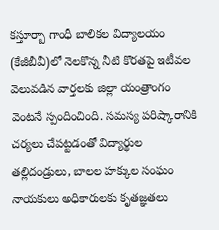కస్తూర్బా గాంధీ బాలికల విద్యాలయం (కేజీబీవీ)లో నెలకొన్న నీటి కొరతపై ఇటీవల వెలువడిన వార్తలకు జిల్లా యంత్రాంగం వెంటనే స్పందించింది. సమస్య పరిష్కారానికి చర్యలు చేపట్టడంతో విద్యార్థుల తల్లిదండ్రులు, బాలల హక్కుల సంఘం నాయకులు అధికారులకు కృతజ్ఞతలు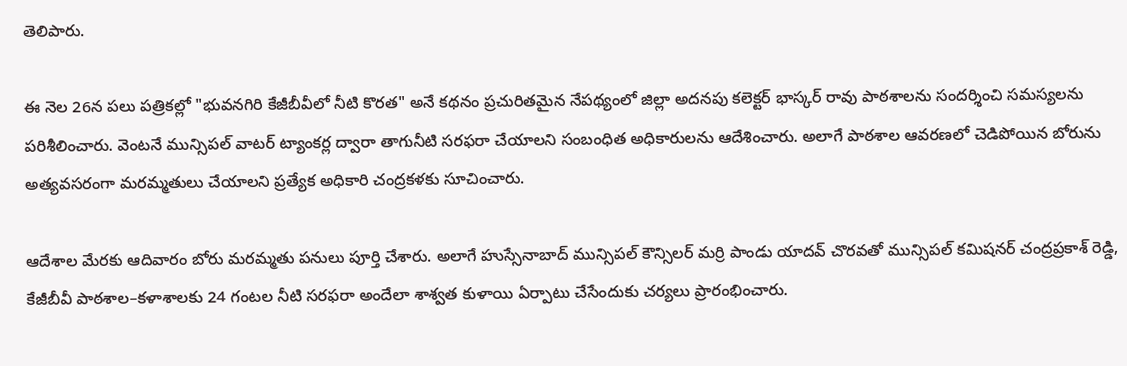తెలిపారు.

ఈ నెల 26న పలు పత్రికల్లో "భువనగిరి కేజీబీవీలో నీటి కొరత" అనే కథనం ప్రచురితమైన నేపథ్యంలో జిల్లా అదనపు కలెక్టర్ భాస్కర్ రావు పాఠశాలను సందర్శించి సమస్యలను పరిశీలించారు. వెంటనే మున్సిపల్ వాటర్ ట్యాంకర్ల ద్వారా తాగునీటి సరఫరా చేయాలని సంబంధిత అధికారులను ఆదేశించారు. అలాగే పాఠశాల ఆవరణలో చెడిపోయిన బోరును అత్యవసరంగా మరమ్మతులు చేయాలని ప్రత్యేక అధికారి చంద్రకళకు సూచించారు.

ఆదేశాల మేరకు ఆదివారం బోరు మరమ్మతు పనులు పూర్తి చేశారు. అలాగే హుస్సేనాబాద్ మున్సిపల్ కౌన్సిలర్ మర్రి పాండు యాదవ్ చొరవతో మున్సిపల్ కమిషనర్ చంద్రప్రకాశ్ రెడ్డి, కేజీబీవీ పాఠశాల–కళాశాలకు 24 గంటల నీటి సరఫరా అందేలా శాశ్వత కుళాయి ఏర్పాటు చేసేందుకు చర్యలు ప్రారంభించారు.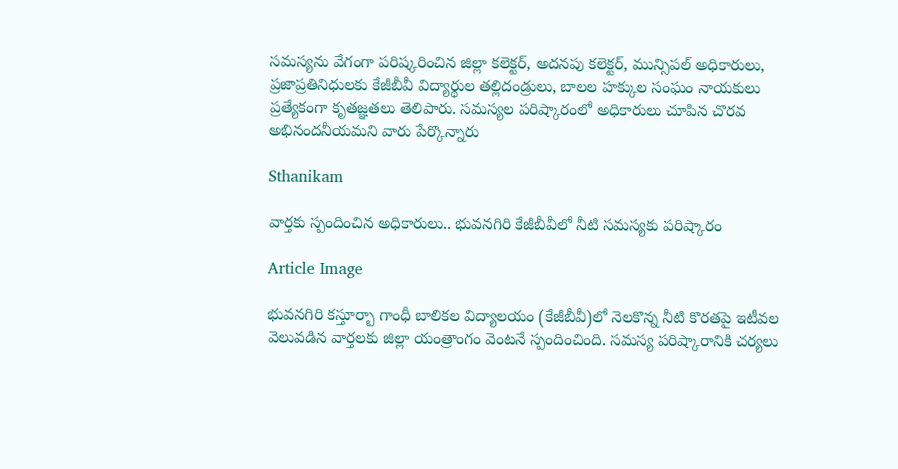సమస్యను వేగంగా పరిష్కరించిన జిల్లా కలెక్టర్, అదనపు కలెక్టర్, మున్సిపల్ అధికారులు, ప్రజాప్రతినిధులకు కేజీబీవీ విద్యార్థుల తల్లిదండ్రులు, బాలల హక్కుల సంఘం నాయకులు ప్రత్యేకంగా కృతజ్ఞతలు తెలిపారు. సమస్యల పరిష్కారంలో అధికారులు చూపిన చొరవ అభినందనీయమని వారు పేర్కొన్నారు

Sthanikam

వార్తకు స్పందించిన అధికారులు.. భువనగిరి కేజీబీవీలో నీటి సమస్యకు పరిష్కారం

Article Image

భువనగిరి కస్తూర్బా గాంధీ బాలికల విద్యాలయం (కేజీబీవీ)లో నెలకొన్న నీటి కొరతపై ఇటీవల వెలువడిన వార్తలకు జిల్లా యంత్రాంగం వెంటనే స్పందించింది. సమస్య పరిష్కారానికి చర్యలు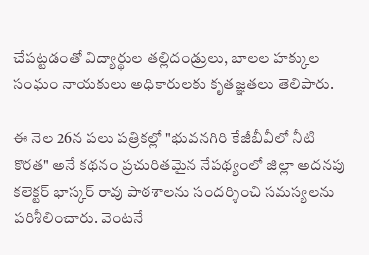చేపట్టడంతో విద్యార్థుల తల్లిదండ్రులు, బాలల హక్కుల సంఘం నాయకులు అధికారులకు కృతజ్ఞతలు తెలిపారు.

ఈ నెల 26న పలు పత్రికల్లో "భువనగిరి కేజీబీవీలో నీటి కొరత" అనే కథనం ప్రచురితమైన నేపథ్యంలో జిల్లా అదనపు కలెక్టర్ భాస్కర్ రావు పాఠశాలను సందర్శించి సమస్యలను పరిశీలించారు. వెంటనే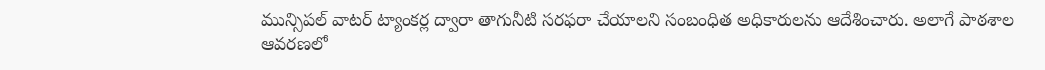మున్సిపల్ వాటర్ ట్యాంకర్ల ద్వారా తాగునీటి సరఫరా చేయాలని సంబంధిత అధికారులను ఆదేశించారు. అలాగే పాఠశాల ఆవరణలో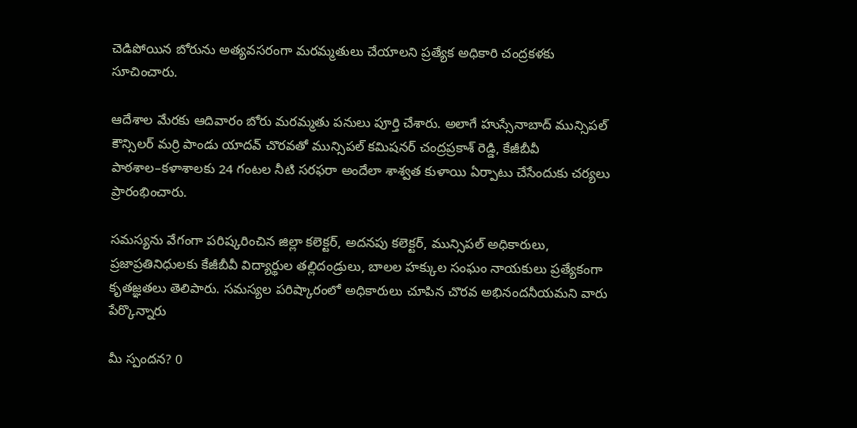చెడిపోయిన బోరును అత్యవసరంగా మరమ్మతులు చేయాలని ప్రత్యేక అధికారి చంద్రకళకు సూచించారు.

ఆదేశాల మేరకు ఆదివారం బోరు మరమ్మతు పనులు పూర్తి చేశారు. అలాగే హుస్సేనాబాద్ మున్సిపల్ కౌన్సిలర్ మర్రి పాండు యాదవ్ చొరవతో మున్సిపల్ కమిషనర్ చంద్రప్రకాశ్ రెడ్డి, కేజీబీవీ పాఠశాల–కళాశాలకు 24 గంటల నీటి సరఫరా అందేలా శాశ్వత కుళాయి ఏర్పాటు చేసేందుకు చర్యలు ప్రారంభించారు.

సమస్యను వేగంగా పరిష్కరించిన జిల్లా కలెక్టర్, అదనపు కలెక్టర్, మున్సిపల్ అధికారులు, ప్రజాప్రతినిధులకు కేజీబీవీ విద్యార్థుల తల్లిదండ్రులు, బాలల హక్కుల సంఘం నాయకులు ప్రత్యేకంగా కృతజ్ఞతలు తెలిపారు. సమస్యల పరిష్కారంలో అధికారులు చూపిన చొరవ అభినందనీయమని వారు పేర్కొన్నారు

మీ స్పందన? 0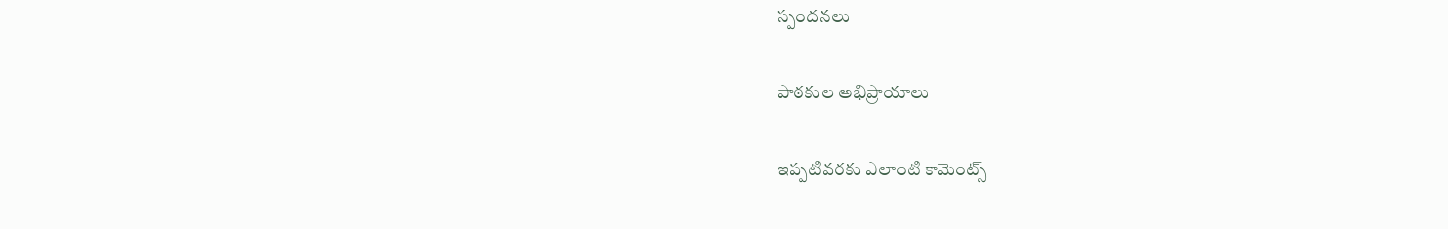స్పందనలు

పాఠకుల అభిప్రాయాలు

ఇప్పటివరకు ఎలాంటి కామెంట్స్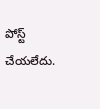పోస్ట్ చేయలేదు.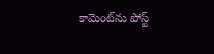కామెంట్‌ను పోస్ట్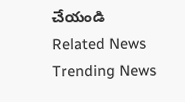చేయండి
Related News
Trending News